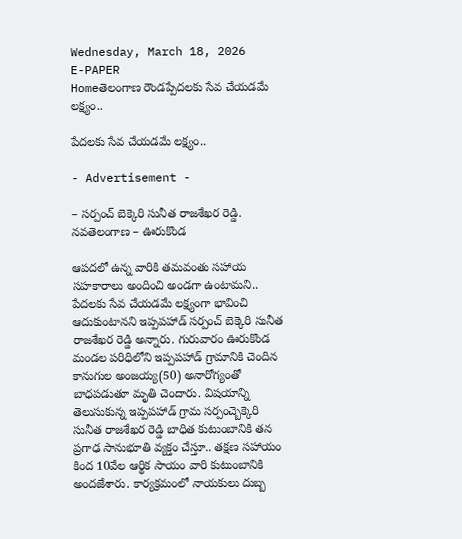Wednesday, March 18, 2026
E-PAPER
Homeతెలంగాణ రౌండప్పేదలకు సేవ చేయడమే లక్ష్యం..

పేదలకు సేవ చేయడమే లక్ష్యం..

- Advertisement -

– సర్పంచ్ బెక్కెరి సునీత రాజశేఖర రెడ్డి.
నవతెలంగాణ – ఊరుకొండ

ఆపదలో ఉన్న వారికి తమవంతు సహాయ సహకారాలు అందించి అండగా ఉంటామని.. పేదలకు సేవ చేయడమే లక్ష్యంగా భావించి ఆదుకుంటానని ఇప్పపహాడ్ సర్పంచ్ బెక్కెరి సునీత రాజశేఖర రెడ్డి అన్నారు. గురువారం ఊరుకొండ మండల పరిధిలోని ఇప్పపహాడ్ గ్రామానికి చెందిన కానుగుల అంజయ్య(50) అనారోగ్యంతో బాధపడుతూ మృతి చెందారు. విషయాన్ని తెలుసుకున్న ఇప్పపహాడ్ గ్రామ సర్పంచ్బెక్కెరి సునీత రాజశేఖర రెడ్డి బాధిత కుటుంబానికి తన ప్రగాఢ సానుభూతి వ్యక్తం చేస్తూ.. తక్షణ సహాయం కింద 10వేల ఆర్థిక సాయం వారి కుటుంబానికి అందజేశారు. కార్యక్రమంలో నాయకులు దుబ్బ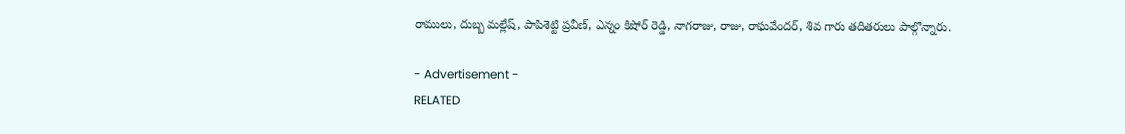రాములు, దుబ్బ మల్లేష్, పాపిశెట్టి ప్రవీణ్, ఎన్నం కిషోర్ రెడ్డి, నాగరాజు, రాజు, రాఘవేందర్, శివ గారు తదితరులు పాల్గొన్నారు.

- Advertisement -
RELATED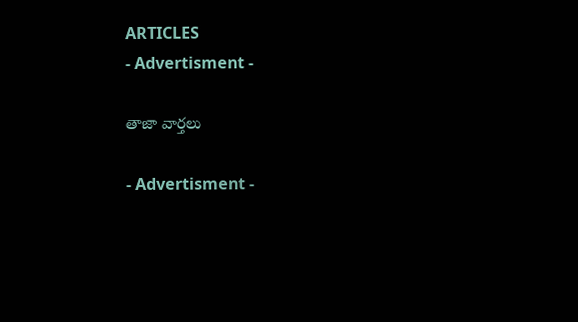ARTICLES
- Advertisment -

తాజా వార్తలు

- Advertisment -